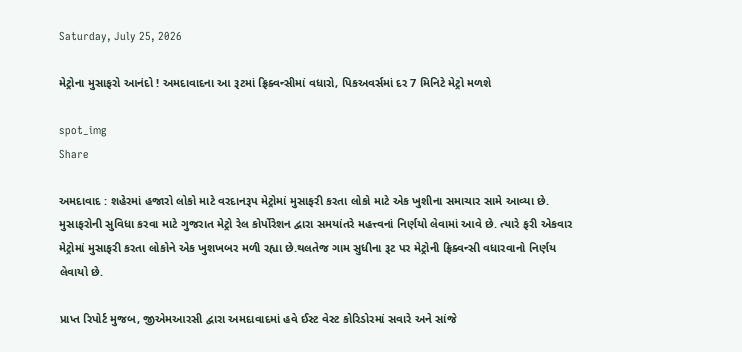Saturday, July 25, 2026

મેટ્રોના મુસાફરો આનંદો ! અમદાવાદના આ રૂટમાં ફ્રિક્વન્સીમાં વધારો, પિકઅવર્સમાં દર 7 મિનિટે મેટ્રો મળશે

spot_img
Share

અમદાવાદ : શહેરમાં હજારો લોકો માટે વરદાનરૂપ મેટ્રોમાં મુસાફરી કરતા લોકો માટે એક ખુશીના સમાચાર સામે આવ્યા છે. મુસાફરોની સુવિધા કરવા માટે ગુજરાત મેટ્રો રેલ કોર્પોરેશન દ્વારા સમયાંતરે મહત્ત્વનાં નિર્ણયો લેવામાં આવે છે. ત્યારે ફરી એકવાર મેટ્રોમાં મુસાફરી કરતા લોકોને એક ખુશખબર મળી રહ્યા છે.થલતેજ ગામ સુધીના રૂટ પર મેટ્રોની ફ્રિક્વન્સી વધારવાનો નિર્ણય લેવાયો છે.

પ્રાપ્ત રિપોર્ટ મુજબ, જીએમઆરસી દ્વારા અમદાવાદમાં હવે ઈસ્ટ વેસ્ટ કોરિડોરમાં સવારે અને સાંજે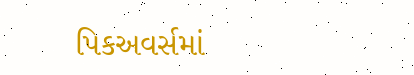પિકઅવર્સમાં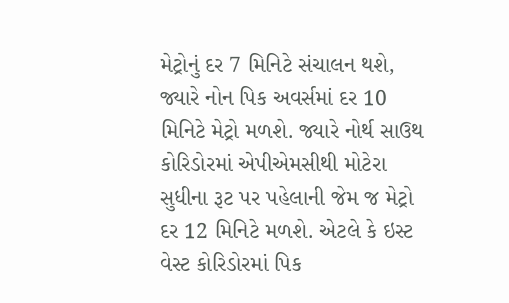મેટ્રોનું દર 7 મિનિટે સંચાલન થશે, જ્યારે નોન પિક અવર્સમાં દર 10 મિનિટે મેટ્રો મળશે. જ્યારે નોર્થ સાઉથ કોરિડોરમાં એપીએમસીથી મોટેરા સુધીના રૂટ પર પહેલાની જેમ જ મેટ્રો દર 12 મિનિટે મળશે. એટલે કે ઇસ્ટ વેસ્ટ કોરિડોરમાં પિક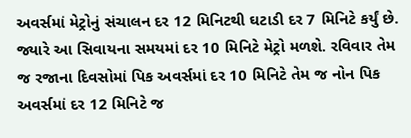અવર્સમાં મેટ્રોનું સંચાલન દર 12 મિનિટથી ઘટાડી દર 7 મિનિટે કર્યું છે. જ્યારે આ સિવાયના સમયમાં દર 10 મિનિટે મેટ્રો મળશે. રવિવાર તેમ જ રજાના દિવસોમાં પિક અવર્સમાં દર 10 મિનિટે તેમ જ નોન પિક અવર્સમાં દર 12 મિનિટે જ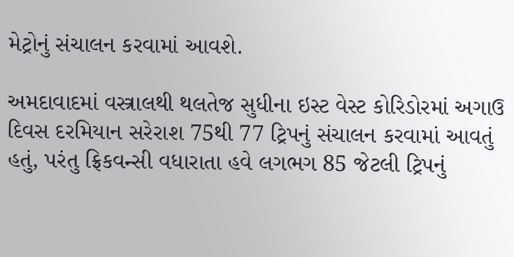મેટ્રોનું સંચાલન કરવામાં આવશે.

અમદાવાદમાં વસ્ત્રાલથી થલતેજ સુધીના ઇસ્ટ વેસ્ટ કોરિડોરમાં અગાઉ દિવસ દરમિયાન સરેરાશ 75થી 77 ટ્રિપનું સંચાલન કરવામાં આવતું હતું, પરંતુ ફ્રિકવન્સી વધારાતા હવે લગભગ 85 જેટલી ટ્રિપનું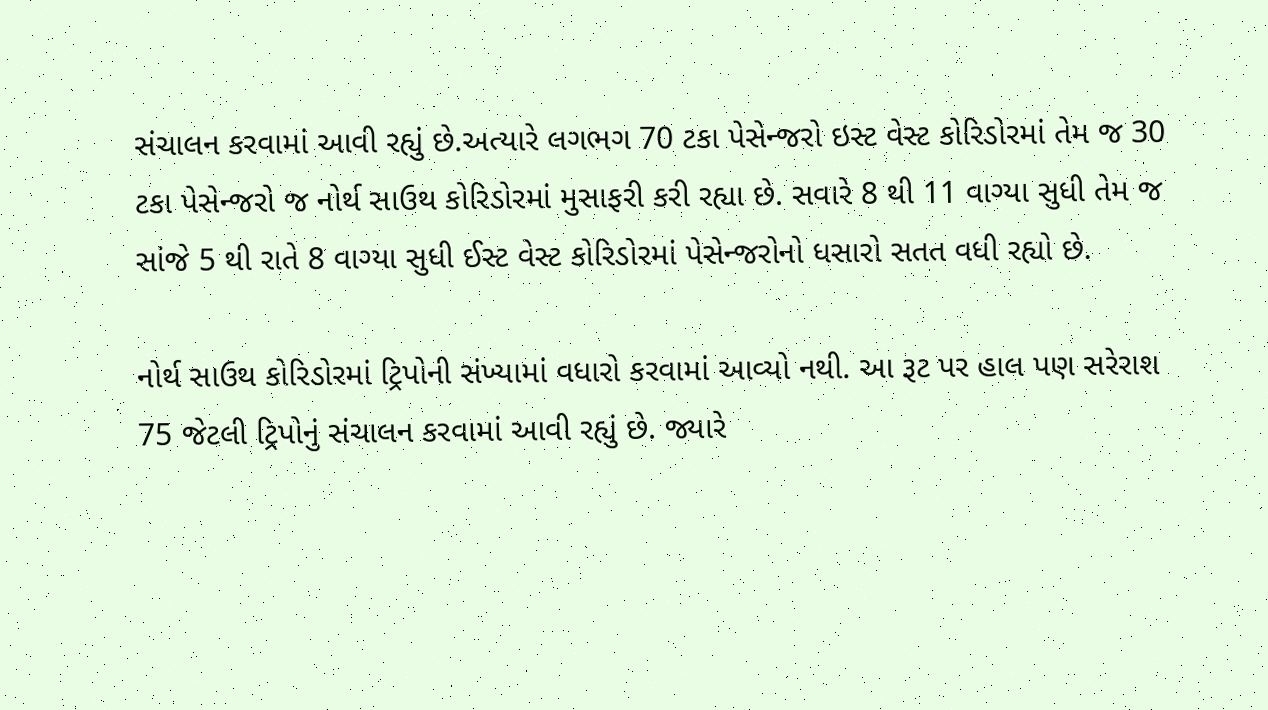સંચાલન કરવામાં આવી રહ્યું છે.અત્યારે લગભગ 70 ટકા પેસેન્જરો ઇસ્ટ વેસ્ટ કોરિડોરમાં તેમ જ 30 ટકા પેસેન્જરો જ નોર્થ સાઉથ કોરિડોરમાં મુસાફરી કરી રહ્યા છે. સવારે 8 થી 11 વાગ્યા સુધી તેમ જ સાંજે 5 થી રાતે 8 વાગ્યા સુધી ઈસ્ટ વેસ્ટ કોરિડોરમાં પેસેન્જરોનો ધસારો સતત વધી રહ્યો છે.

નોર્થ સાઉથ કોરિડોરમાં ટ્રિપોની સંખ્યામાં વધારો કરવામાં આવ્યો નથી. આ રૂટ પર હાલ પણ સરેરાશ 75 જેટલી ટ્રિપોનું સંચાલન કરવામાં આવી રહ્યું છે. જ્યારે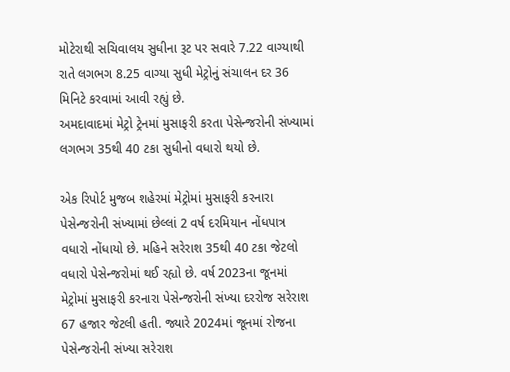મોટેરાથી સચિવાલય સુધીના રૂટ પર સવારે 7.22 વાગ્યાથી રાતે લગભગ 8.25 વાગ્યા સુધી મેટ્રોનું સંચાલન દર 36 મિનિટે કરવામાં આવી રહ્યું છે.
અમદાવાદમાં મેટ્રો ટ્રેનમાં મુસાફરી કરતા પેસેન્જરોની સંખ્યામાં લગભગ 35થી 40 ટકા સુધીનો વધારો થયો છે.

એક રિપોર્ટ મુજબ શહેરમાં મેટ્રોમાં મુસાફરી કરનારા પેસેન્જરોની સંખ્યામાં છેલ્લાં 2 વર્ષ દરમિયાન નોંધપાત્ર વધારો નોંધાયો છે. મહિને સરેરાશ 35થી 40 ટકા જેટલો વધારો પેસેન્જરોમાં થઈ રહ્યો છે. વર્ષ 2023ના જૂનમાં મેટ્રોમાં મુસાફરી કરનારા પેસેન્જરોની સંખ્યા દરરોજ સરેરાશ 67 હજાર જેટલી હતી. જ્યારે 2024માં જૂનમાં રોજના પેસેન્જરોની સંખ્યા સરેરાશ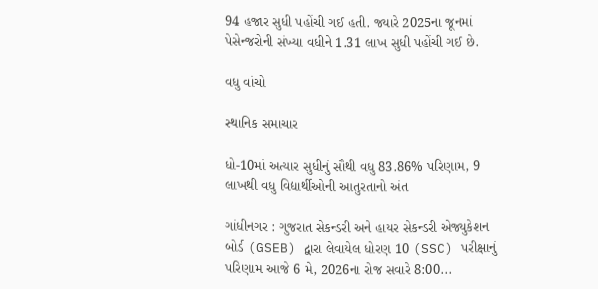94 હજાર સુધી પહોંચી ગઈ હતી. જ્યારે 2025ના જૂનમાં પેસેન્જરોની સંખ્યા વધીને 1.31 લાખ સુધી પહોંચી ગઈ છે.

વધુ વાંચો

સ્થાનિક સમાચાર

ધો-10માં અત્યાર સુધીનું સૌથી વધુ 83.86% પરિણામ, 9 લાખથી વધુ વિદ્યાર્થીઓની આતુરતાનો અંત

ગાંધીનગર : ગુજરાત સેકન્ડરી અને હાયર સેકન્ડરી એજ્યુકેશન બોર્ડ (GSEB) દ્વારા લેવાયેલ ધોરણ 10 (SSC) પરીક્ષાનું પરિણામ આજે 6 મે, 2026ના રોજ સવારે 8:00...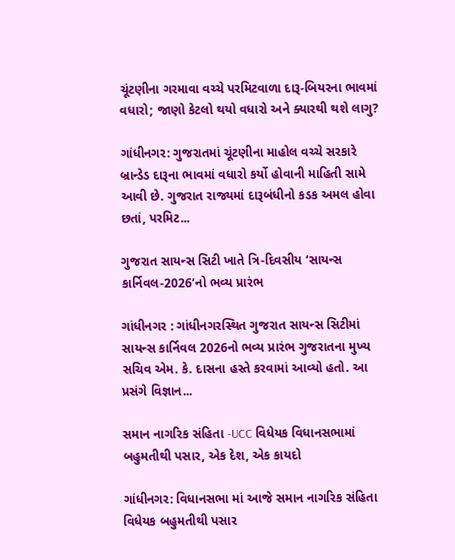ચૂંટણીના ગરમાવા વચ્ચે પરમિટવાળા દારૂ-બિયરના ભાવમાં વધારો; જાણો કેટલો થયો વધારો અને ક્યારથી થશે લાગુ?

ગાંધીનગર: ગુજરાતમાં ચૂંટણીના માહોલ વચ્ચે સરકારે બ્રાન્ડેડ દારૂના ભાવમાં વધારો કર્યો હોવાની માહિતી સામે આવી છે. ગુજરાત રાજ્યમાં દારૂબંધીનો કડક અમલ હોવા છતાં, પરમિટ...

ગુજરાત સાયન્સ સિટી ખાતે ત્રિ-દિવસીય ‘સાયન્સ કાર્નિવલ-2026’નો ભવ્ય પ્રારંભ

ગાંધીનગર : ગાંધીનગરસ્થિત ગુજરાત સાયન્સ સિટીમાં સાયન્સ કાર્નિવલ 2026નો ભવ્ય પ્રારંભ ગુજરાતના મુખ્ય સચિવ એમ. કે. દાસના હસ્તે કરવામાં આવ્યો હતો. આ પ્રસંગે વિજ્ઞાન...

સમાન નાગરિક સંહિતા -UCC વિધેયક વિધાનસભામાં બહુમતીથી પસાર, એક દેશ, એક કાયદો

ગાંધીનગર: વિધાનસભા માં આજે સમાન નાગરિક સંહિતા વિધેયક બહુમતીથી પસાર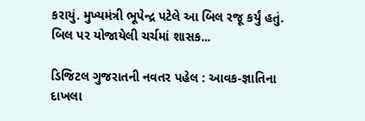કરાયું. મુખ્યમંત્રી ભૂપેન્દ્ર પટેલે આ બિલ રજૂ કર્યું હતું. બિલ પર યોજાયેલી ચર્ચમાં શાસક...

ડિજિટલ ગુજરાતની નવતર પહેલ : આવક-જ્ઞાતિના દાખલા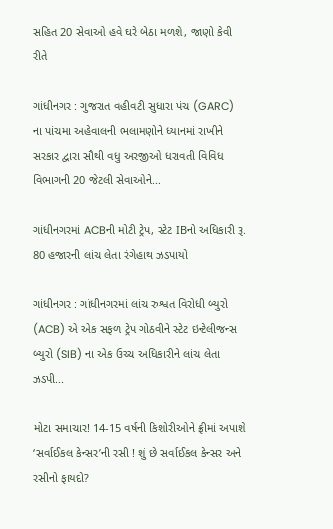સહિત 20 સેવાઓ હવે ઘરે બેઠા મળશે, જાણો કેવી રીતે

ગાંધીનગર : ગુજરાત વહીવટી સુધારા પંચ (GARC) ના પાંચમા અહેવાલની ભલામણોને ધ્યાનમાં રાખીને સરકાર દ્વારા સૌથી વધુ અરજીઓ ધરાવતી વિવિધ વિભાગની 20 જેટલી સેવાઓને...

ગાંધીનગરમાં ACBની મોટી ટ્રેપ, સ્ટેટ IBનો અધિકારી રૂ. 80 હજારની લાંચ લેતા રંગેહાથ ઝડપાયો

ગાંધીનગર : ગાંધીનગરમાં લાંચ રુશ્વત વિરોધી બ્યુરો (ACB) એ એક સફળ ટ્રેપ ગોઠવીને સ્ટેટ ઇન્ટેલીજન્સ બ્યુરો (SIB) ના એક ઉચ્ચ અધિકારીને લાંચ લેતા ઝડપી...

મોટા સમાચાર! 14-15 વર્ષની કિશોરીઓને ફ્રીમાં અપાશે ‘સર્વાઈકલ કેન્સર’ની રસી ! શું છે સર્વાઈકલ કેન્સર અને રસીનો ફાયદો?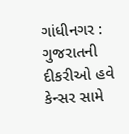ગાંધીનગર : ગુજરાતની દીકરીઓ હવે કેન્સર સામે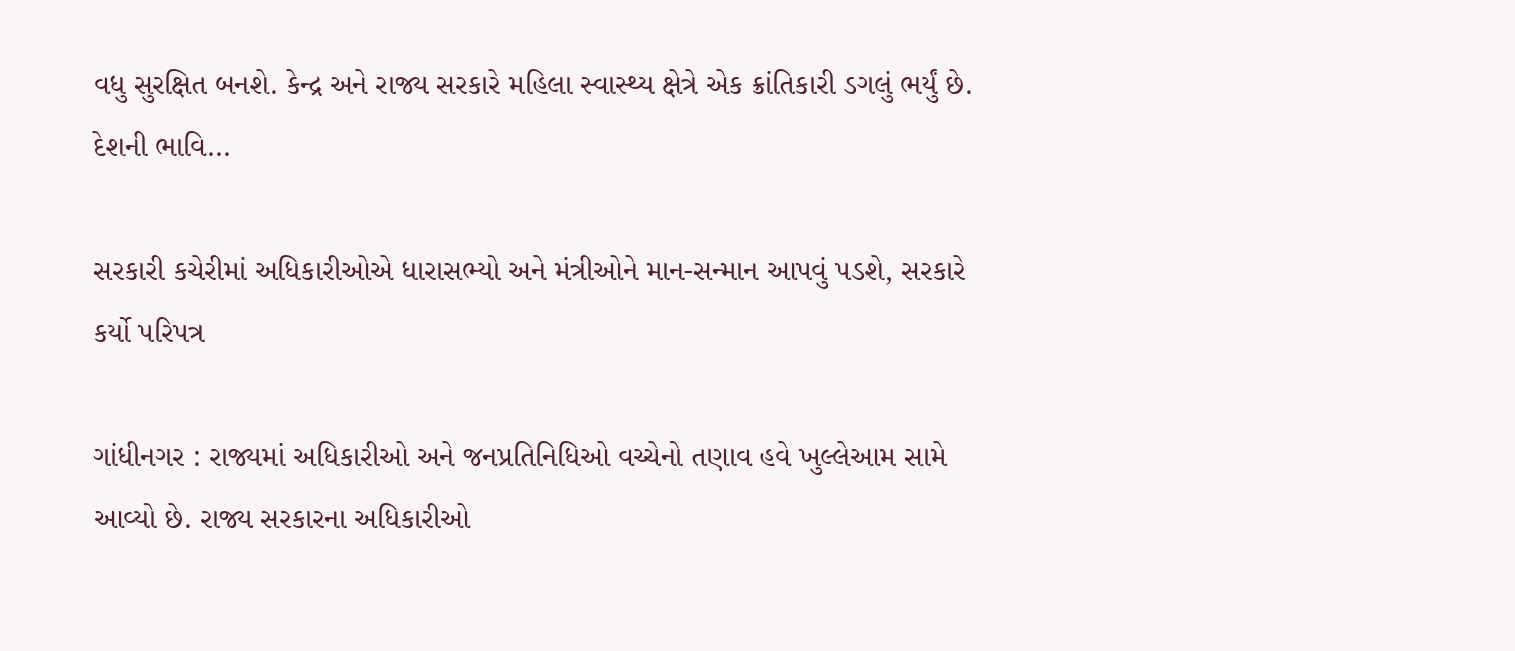વધુ સુરક્ષિત બનશે. કેન્દ્ર અને રાજ્ય સરકારે મહિલા સ્વાસ્થ્ય ક્ષેત્રે એક ક્રાંતિકારી ડગલું ભર્યું છે. દેશની ભાવિ...

સરકારી કચેરીમાં અધિકારીઓએ ધારાસભ્યો અને મંત્રીઓને માન-સન્માન આપવું પડશે, સરકારે કર્યો પરિપત્ર

ગાંધીનગર : રાજ્યમાં અધિકારીઓ અને જનપ્રતિનિધિઓ વચ્ચેનો તણાવ હવે ખુલ્લેઆમ સામે આવ્યો છે. રાજ્ય સરકારના અધિકારીઓ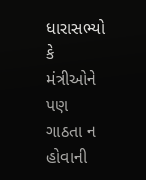ધારાસભ્યો કે મંત્રીઓને પણ ગાઠતા ન હોવાની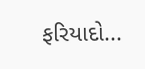ફરિયાદો...